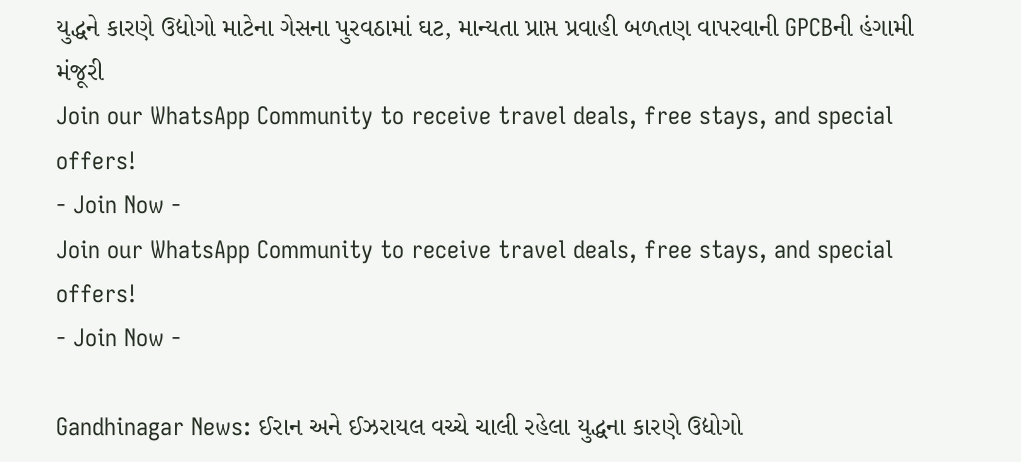યુદ્ધને કારણે ઉદ્યોગો માટેના ગેસના પુરવઠામાં ઘટ, માન્યતા પ્રાપ્ત પ્રવાહી બળતણ વાપરવાની GPCBની હંગામી મંજૂરી
Join our WhatsApp Community to receive travel deals, free stays, and special offers!
- Join Now -
Join our WhatsApp Community to receive travel deals, free stays, and special offers!
- Join Now -

Gandhinagar News: ઈરાન અને ઈઝરાયલ વચ્ચે ચાલી રહેલા યુદ્ધના કારણે ઉદ્યોગો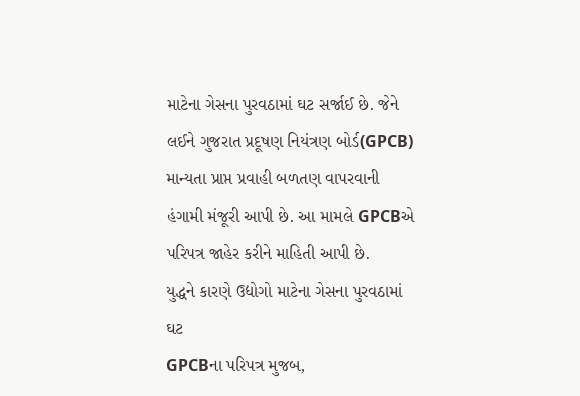માટેના ગેસના પુરવઠામાં ઘટ સર્જાઈ છે. જેને લઈને ગુજરાત પ્રદૂષણ નિયંત્રણ બોર્ડ(GPCB) માન્યતા પ્રાપ્ત પ્રવાહી બળતણ વાપરવાની હંગામી મંજૂરી આપી છે. આ મામલે GPCBએ પરિપત્ર જાહેર કરીને માહિતી આપી છે.
યુદ્ધને કારણે ઉદ્યોગો માટેના ગેસના પુરવઠામાં ઘટ
GPCBના પરિપત્ર મુજબ,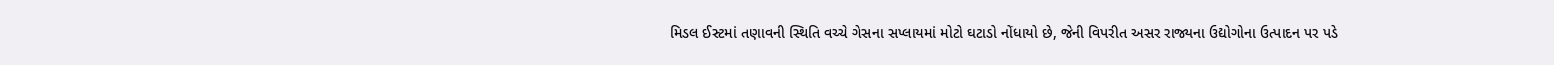મિડલ ઈસ્ટમાં તણાવની સ્થિતિ વચ્ચે ગેસના સપ્લાયમાં મોટો ઘટાડો નોંધાયો છે, જેની વિપરીત અસર રાજ્યના ઉદ્યોગોના ઉત્પાદન પર પડે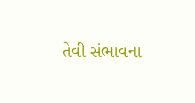તેવી સંભાવના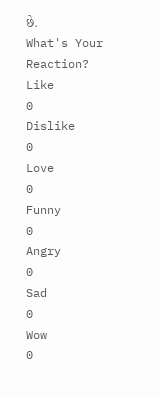છે.
What's Your Reaction?
Like
0
Dislike
0
Love
0
Funny
0
Angry
0
Sad
0
Wow
0